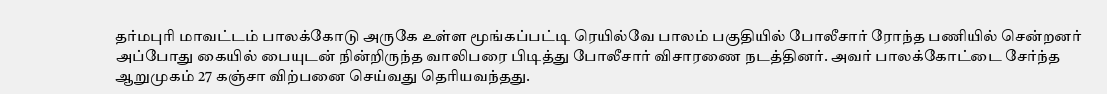தர்மபுரி மாவட்டம் பாலக்கோடு அருகே உள்ள மூங்கப்பட்டி ரெயில்வே பாலம் பகுதியில் போலீசார் ரோந்த பணியில் சென்றனர் அப்போது கையில் பையுடன் நின்றிருந்த வாலிபரை பிடித்து போலீசார் விசாரணை நடத்தினர். அவர் பாலக்கோட்டை சேர்ந்த ஆறுமுகம் 27 கஞ்சா விற்பனை செய்வது தெரியவந்தது.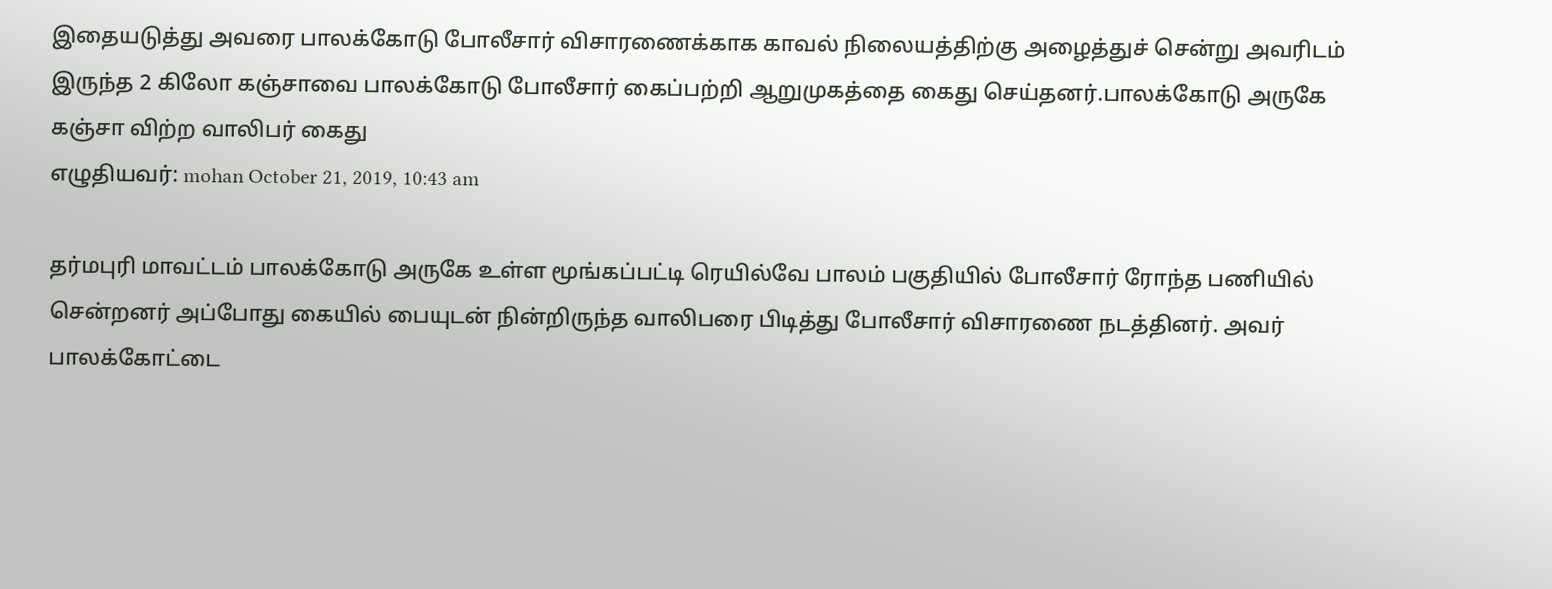இதையடுத்து அவரை பாலக்கோடு போலீசார் விசாரணைக்காக காவல் நிலையத்திற்கு அழைத்துச் சென்று அவரிடம் இருந்த 2 கிலோ கஞ்சாவை பாலக்கோடு போலீசார் கைப்பற்றி ஆறுமுகத்தை கைது செய்தனர்.பாலக்கோடு அருகே கஞ்சா விற்ற வாலிபர் கைது
எழுதியவர்: mohan October 21, 2019, 10:43 am

தர்மபுரி மாவட்டம் பாலக்கோடு அருகே உள்ள மூங்கப்பட்டி ரெயில்வே பாலம் பகுதியில் போலீசார் ரோந்த பணியில் சென்றனர் அப்போது கையில் பையுடன் நின்றிருந்த வாலிபரை பிடித்து போலீசார் விசாரணை நடத்தினர். அவர் பாலக்கோட்டை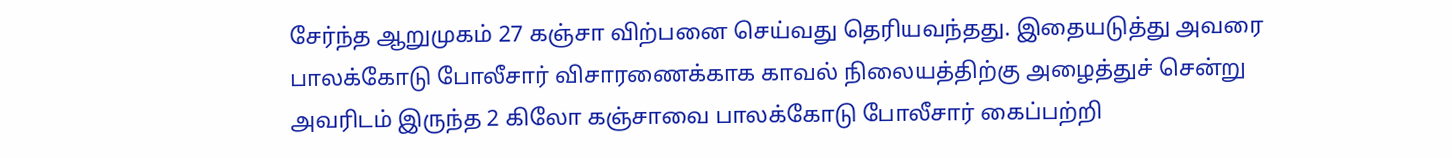சேர்ந்த ஆறுமுகம் 27 கஞ்சா விற்பனை செய்வது தெரியவந்தது. இதையடுத்து அவரை பாலக்கோடு போலீசார் விசாரணைக்காக காவல் நிலையத்திற்கு அழைத்துச் சென்று அவரிடம் இருந்த 2 கிலோ கஞ்சாவை பாலக்கோடு போலீசார் கைப்பற்றி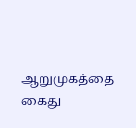ஆறுமுகத்தை கைது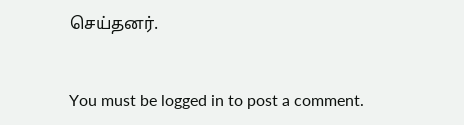செய்தனர்.


You must be logged in to post a comment.